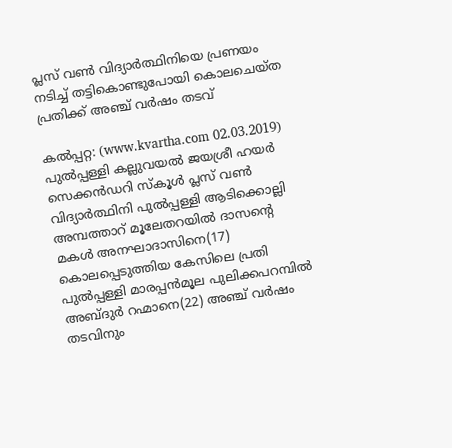പ്ലസ് വണ്‍ വിദ്യാര്‍ത്ഥിനിയെ പ്രണയം നടിച്ച് തട്ടികൊണ്ടുപോയി കൊലചെയ്ത പ്രതിക്ക് അഞ്ച് വര്‍ഷം തടവ്

കല്‍പ്പറ്റ: (www.kvartha.com 02.03.2019) പുല്‍പ്പള്ളി കല്ലുവയല്‍ ജയശ്രീ ഹയര്‍ സെക്കന്‍ഡറി സ്‌കൂള്‍ പ്ലസ് വണ്‍ വിദ്യാര്‍ത്ഥിനി പുല്‍പ്പള്ളി ആടിക്കൊല്ലി അമ്പത്താറ് മൂലേതറയില്‍ ദാസന്റെ മകള്‍ അനഘാദാസിനെ(17) കൊലപ്പെടുത്തിയ കേസിലെ പ്രതി പുല്‍പ്പള്ളി മാരപ്പന്‍മൂല പുലിക്കപറമ്പില്‍ അബ്ദുര്‍ റഹ്മാനെ(22) അഞ്ച് വര്‍ഷം തടവിനും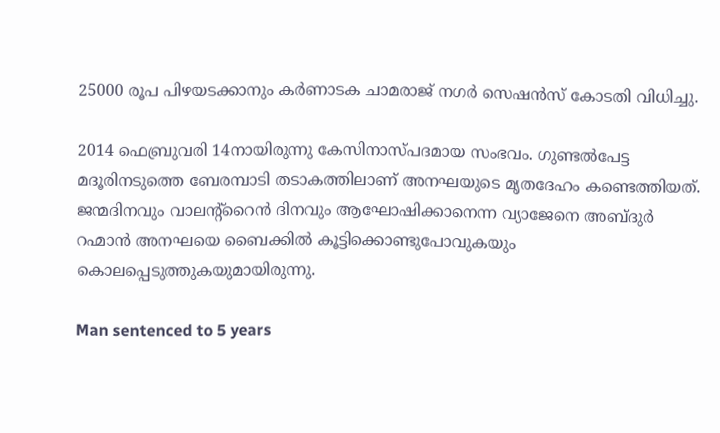25000 രൂപ പിഴയടക്കാനും കര്‍ണാടക ചാമരാജ് നഗര്‍ സെഷന്‍സ് കോടതി വിധിച്ചു.

2014 ഫെബ്രുവരി 14നായിരുന്നു കേസിനാസ്പദമായ സംഭവം. ഗുണ്ടല്‍പേട്ട മദൂരിനടുത്തെ ബേരമ്പാടി തടാകത്തിലാണ് അനഘയുടെ മൃതദേഹം കണ്ടെത്തിയത്. ജന്മദിനവും വാലന്റ്റൈന്‍ ദിനവും ആഘോഷിക്കാനെന്ന വ്യാജേനെ അബ്ദുര്‍ റഹ്മാന്‍ അനഘയെ ബൈക്കില്‍ കൂട്ടിക്കൊണ്ടുപോവുകയും കൊലപ്പെടുത്തുകയുമായിരുന്നു.

Man sentenced to 5 years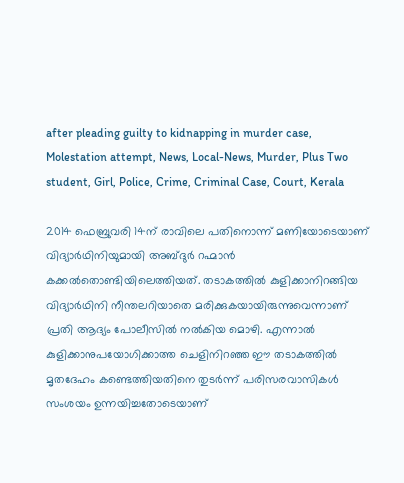after pleading guilty to kidnapping in murder case, Molestation attempt, News, Local-News, Murder, Plus Two student, Girl, Police, Crime, Criminal Case, Court, Kerala

2014 ഫെബ്രുവരി 14ന് രാവിലെ പതിനൊന്ന് മണിയോടെയാണ് വിദ്യാര്‍ഥിനിയുമായി അബ്ദുര്‍ റഹ്മാന്‍ കക്കല്‍തൊണ്ടിയിലെത്തിയത്. തടാകത്തില്‍ കുളിക്കാനിറങ്ങിയ വിദ്യാര്‍ഥിനി നീന്തലറിയാതെ മരിക്കുകയായിരുന്നുവെന്നാണ് പ്രതി ആദ്യം പോലീസില്‍ നല്‍കിയ മൊഴി. എന്നാല്‍ കുളിക്കാനുപയോഗിക്കാത്ത ചെളിനിറഞ്ഞ ഈ തടാകത്തില്‍ മൃതദേഹം കണ്ടെത്തിയതിനെ തുടര്‍ന്ന് പരിസരവാസികള്‍ സംശയം ഉന്നയിച്ചതോടെയാണ്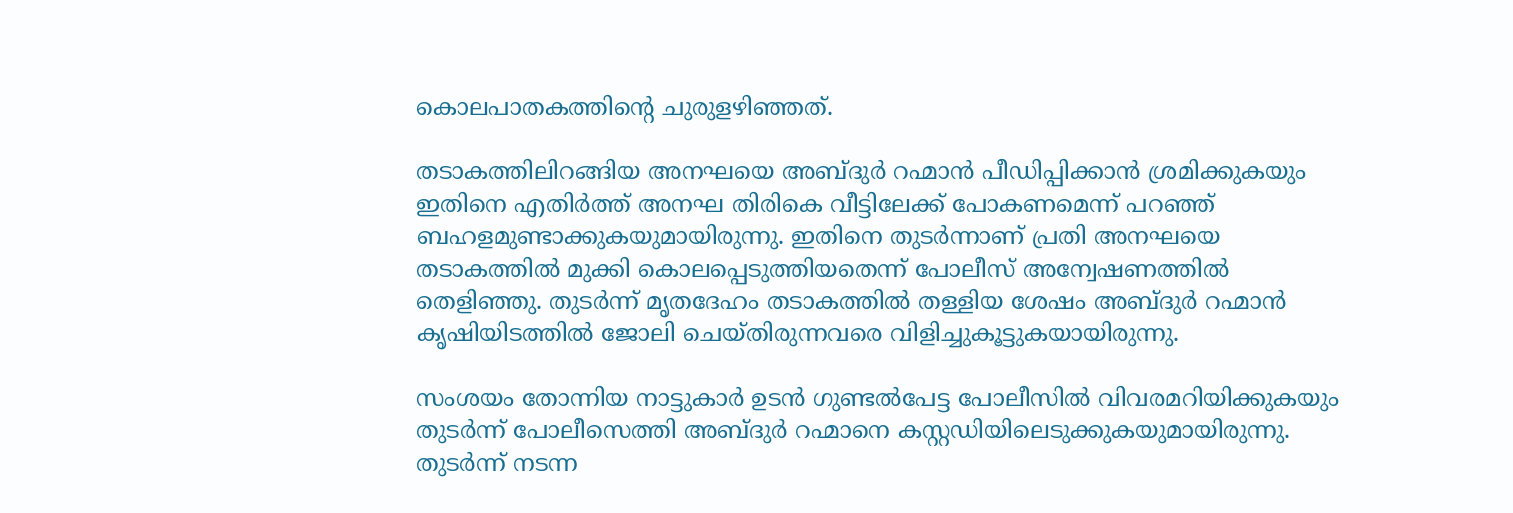കൊലപാതകത്തിന്റെ ചുരുളഴിഞ്ഞത്.

തടാകത്തിലിറങ്ങിയ അനഘയെ അബ്ദുര്‍ റഹ്മാന്‍ പീഡിപ്പിക്കാന്‍ ശ്രമിക്കുകയും ഇതിനെ എതിര്‍ത്ത് അനഘ തിരികെ വീട്ടിലേക്ക് പോകണമെന്ന് പറഞ്ഞ് ബഹളമുണ്ടാക്കുകയുമായിരുന്നു. ഇതിനെ തുടര്‍ന്നാണ് പ്രതി അനഘയെ തടാകത്തില്‍ മുക്കി കൊലപ്പെടുത്തിയതെന്ന് പോലീസ് അന്വേഷണത്തില്‍ തെളിഞ്ഞു. തുടര്‍ന്ന് മൃതദേഹം തടാകത്തില്‍ തള്ളിയ ശേഷം അബ്ദുര്‍ റഹ്മാന്‍ കൃഷിയിടത്തില്‍ ജോലി ചെയ്തിരുന്നവരെ വിളിച്ചുകൂട്ടുകയായിരുന്നു.

സംശയം തോന്നിയ നാട്ടുകാര്‍ ഉടന്‍ ഗുണ്ടല്‍പേട്ട പോലീസില്‍ വിവരമറിയിക്കുകയും തുടര്‍ന്ന് പോലീസെത്തി അബ്ദുര്‍ റഹ്മാനെ കസ്റ്റഡിയിലെടുക്കുകയുമായിരുന്നു. തുടര്‍ന്ന് നടന്ന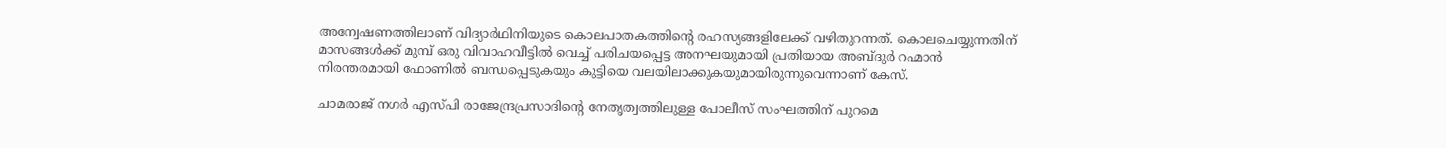അന്വേഷണത്തിലാണ് വിദ്യാര്‍ഥിനിയുടെ കൊലപാതകത്തിന്റെ രഹസ്യങ്ങളിലേക്ക് വഴിതുറന്നത്. കൊലചെയ്യുന്നതിന് മാസങ്ങള്‍ക്ക് മുമ്പ് ഒരു വിവാഹവീട്ടില്‍ വെച്ച് പരിചയപ്പെട്ട അനഘയുമായി പ്രതിയായ അബ്ദുര്‍ റഹ്മാന്‍ നിരന്തരമായി ഫോണില്‍ ബന്ധപ്പെടുകയും കുട്ടിയെ വലയിലാക്കുകയുമായിരുന്നുവെന്നാണ് കേസ്.

ചാമരാജ് നഗര്‍ എസ്പി രാജേന്ദ്രപ്രസാദിന്റെ നേതൃത്വത്തിലുള്ള പോലീസ് സംഘത്തിന് പുറമെ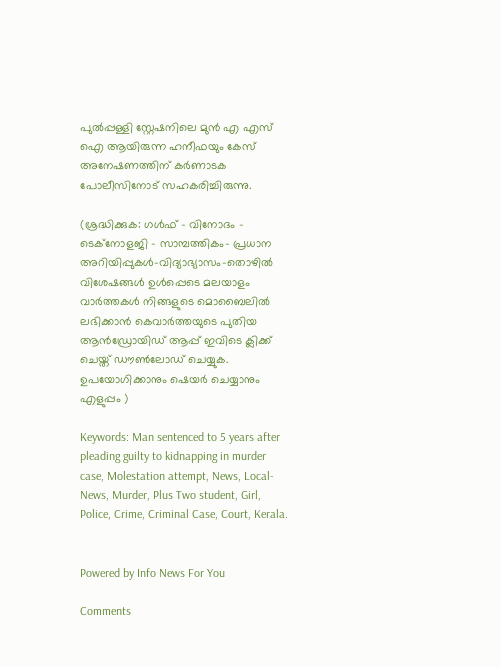പുല്‍പ്പള്ളി സ്റ്റേഷനിലെ മുന്‍ എ എസ് ഐ ആയിരുന്ന ഹനീഫയും കേസ് അനേഷണത്തിന് കര്‍ണാടക പോലീസിനോട് സഹകരിച്ചിരുന്നു.

(ശ്രദ്ധിക്കുക: ഗൾഫ് - വിനോദം - ടെക്നോളജി - സാമ്പത്തികം- പ്രധാന അറിയിപ്പുകൾ-വിദ്യാഭ്യാസം-തൊഴിൽ വിശേഷങ്ങൾ ഉൾപ്പെടെ മലയാളം വാർത്തകൾ നിങ്ങളുടെ മൊബൈലിൽ ലഭിക്കാൻ കെവാർത്തയുടെ പുതിയ ആൻഡ്രോയിഡ് ആപ്പ് ഇവിടെ ക്ലിക്ക് ചെയ്ത് ഡൗൺലോഡ് ചെയ്യുക. ഉപയോഗിക്കാനും ഷെയർ ചെയ്യാനും എളുപ്പം )

Keywords: Man sentenced to 5 years after pleading guilty to kidnapping in murder case, Molestation attempt, News, Local-News, Murder, Plus Two student, Girl, Police, Crime, Criminal Case, Court, Kerala.


Powered by Info News For You

Comments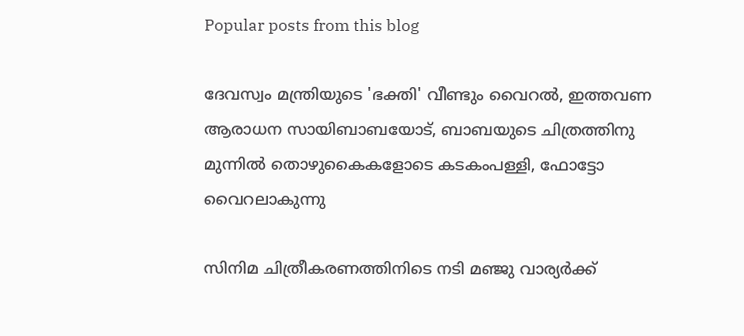Popular posts from this blog

ദേവസ്വം മന്ത്രിയുടെ 'ഭക്തി' വീണ്ടും വൈറല്‍, ഇത്തവണ ആരാധന സായിബാബയോട്, ബാബയുടെ ചിത്രത്തിനു മുന്നില്‍ തൊഴുകൈകളോടെ കടകംപള്ളി, ഫോട്ടോ വൈറലാകുന്നു

സിനിമ ചിത്രീകരണത്തിനിടെ നടി മഞ്ജു വാര്യര്‍ക്ക്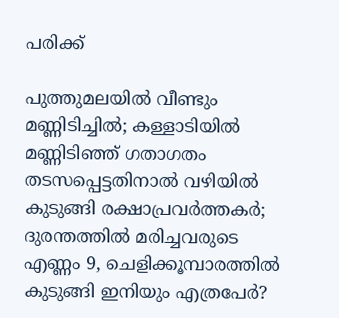പരിക്ക്

പുത്തുമലയില്‍ വീണ്ടും മണ്ണിടിച്ചില്‍; കള്ളാടിയില്‍ മണ്ണിടിഞ്ഞ് ഗതാഗതം തടസപ്പെട്ടതിനാല്‍ വഴിയില്‍ കുടുങ്ങി രക്ഷാപ്രവര്‍ത്തകര്‍; ദുരന്തത്തില്‍ മരിച്ചവരുടെ എണ്ണം 9, ചെളിക്കൂമ്പാരത്തില്‍ കുടുങ്ങി ഇനിയും എത്രപേര്‍?